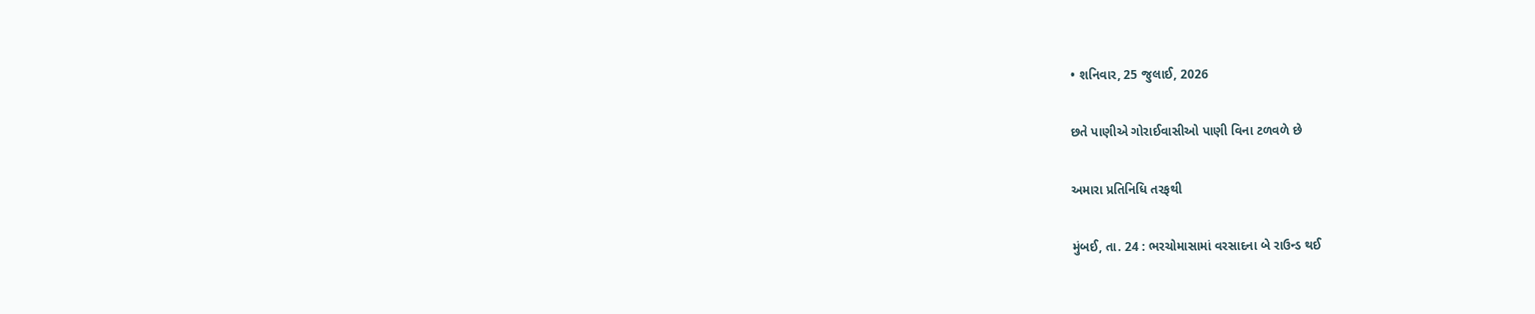• શનિવાર, 25 જુલાઈ, 2026

છતે પાણીએ ગોરાઈવાસીઓ પાણી વિના ટળવળે છે

અમારા પ્રતિનિધિ તરફથી

મુંબઈ, તા. 24 : ભરચોમાસામાં વરસાદના બે રાઉન્ડ થઈ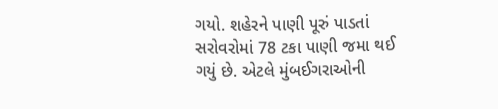ગયો. શહેરને પાણી પૂરું પાડતાં સરોવરોમાં 78 ટકા પાણી જમા થઈ ગયું છે. એટલે મુંબઈગરાઓની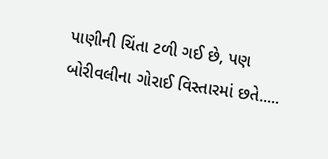પાણીની ચિંતા ટળી ગઈ છે, પણ બોરીવલીના ગોરાઈ વિસ્તારમાં છતે.....